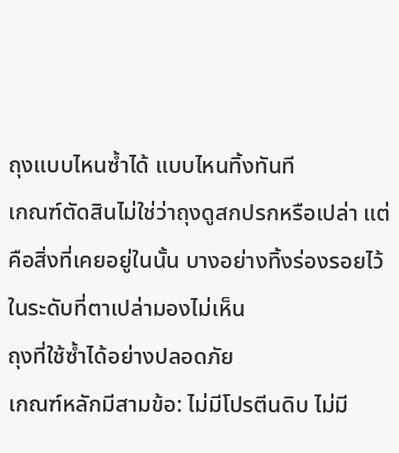ถุงแบบไหนซ้ำได้ แบบไหนทิ้งทันที
เกณฑ์ตัดสินไม่ใช่ว่าถุงดูสกปรกหรือเปล่า แต่คือสิ่งที่เคยอยู่ในนั้น บางอย่างทิ้งร่องรอยไว้ในระดับที่ตาเปล่ามองไม่เห็น
ถุงที่ใช้ซ้ำได้อย่างปลอดภัย
เกณฑ์หลักมีสามข้อ: ไม่มีโปรตีนดิบ ไม่มี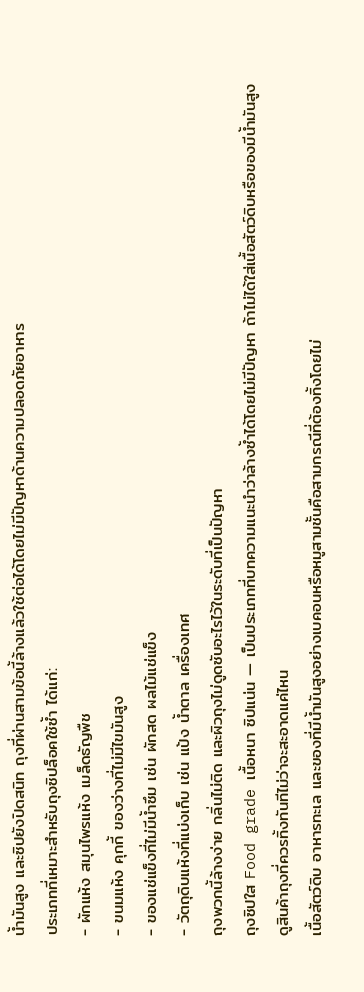น้ำมันสูง และซิปยังปิดสนิท ถุงที่ผ่านสามข้อนี้ล้างแล้วใช้ต่อได้โดยไม่มีปัญหาด้านความปลอดภัยอาหาร
ประเภทที่เหมาะสำหรับถุงซิปล็อคใช้ซ้ำ ได้แก่:
- ผักแห้ง สมุนไพรแห้ง เมล็ดธัญพืช
- ขนมแห้ง คุกกี้ ของว่างที่ไม่มีไขมันสูง
- ของแช่แข็งที่ไม่มีน้ำซึม เช่น ผักสด ผลไม้แช่แข็ง
- วัตถุดิบแห้งที่แบ่งเก็บ เช่น แป้ง น้ำตาล เครื่องเทศ
ถุงพวกนี้ล้างง่าย กลิ่นไม่ติด และผิวถุงไม่ดูดซับอะไรไว้ในระดับที่เป็นปัญหา
ถุงซิปใส Food grade เนื้อหนา ซิปแน่น — เป็นประเภทที่บทความแนะนำว่าล้างซ้ำได้โดยไม่มีปัญหา ถ้าไม่ได้ใส่เนื้อสัตว์ดิบหรือของมีน้ำมันสูง
ดูสินค้าถุงที่ควรทิ้งทันทีไม่ว่าจะสะอาดแค่ไหน
เนื้อสัตว์ดิบ อาหารทะเล และของที่มีน้ำมันสูงอย่างเบคอนหรือหมูสามชั้นคือสามกรณีที่ต้องทิ้งโดยไม่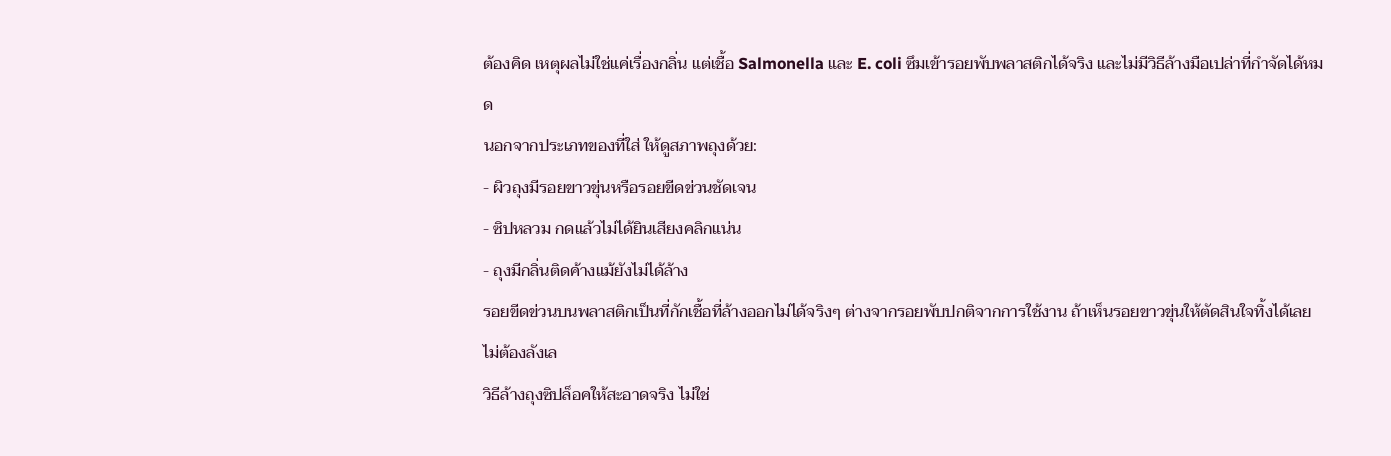ต้องคิด เหตุผลไม่ใช่แค่เรื่องกลิ่น แต่เชื้อ Salmonella และ E. coli ซึมเข้ารอยพับพลาสติกได้จริง และไม่มีวิธีล้างมือเปล่าที่กำจัดได้หมด
นอกจากประเภทของที่ใส่ ให้ดูสภาพถุงด้วย:
- ผิวถุงมีรอยขาวขุ่นหรือรอยขีดข่วนชัดเจน
- ซิปหลวม กดแล้วไม่ได้ยินเสียงคลิกแน่น
- ถุงมีกลิ่นติดค้างแม้ยังไม่ได้ล้าง
รอยขีดข่วนบนพลาสติกเป็นที่กักเชื้อที่ล้างออกไม่ได้จริงๆ ต่างจากรอยพับปกติจากการใช้งาน ถ้าเห็นรอยขาวขุ่นให้ตัดสินใจทิ้งได้เลย ไม่ต้องลังเล
วิธีล้างถุงซิปล็อคให้สะอาดจริง ไม่ใช่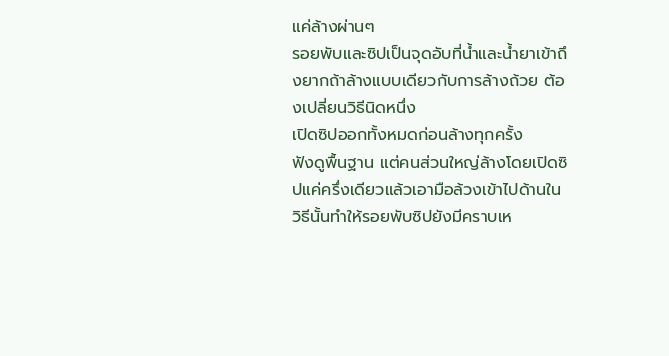แค่ล้างผ่านๆ
รอยพับและซิปเป็นจุดอับที่น้ำและน้ำยาเข้าถึงยากถ้าล้างแบบเดียวกับการล้างถ้วย ต้องเปลี่ยนวิธีนิดหนึ่ง
เปิดซิปออกทั้งหมดก่อนล้างทุกครั้ง
ฟังดูพื้นฐาน แต่คนส่วนใหญ่ล้างโดยเปิดซิปแค่ครึ่งเดียวแล้วเอามือล้วงเข้าไปด้านใน วิธีนั้นทำให้รอยพับซิปยังมีคราบเห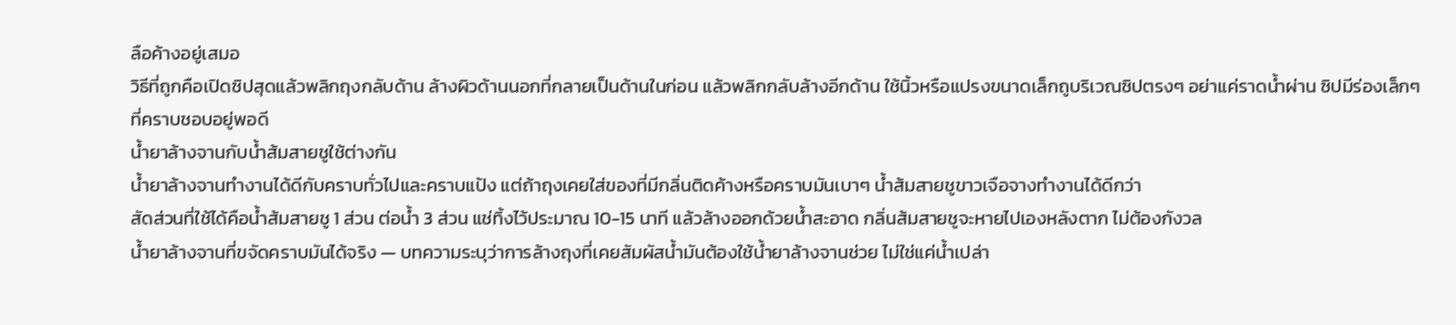ลือค้างอยู่เสมอ
วิธีที่ถูกคือเปิดซิปสุดแล้วพลิกถุงกลับด้าน ล้างผิวด้านนอกที่กลายเป็นด้านในก่อน แล้วพลิกกลับล้างอีกด้าน ใช้นิ้วหรือแปรงขนาดเล็กถูบริเวณซิปตรงๆ อย่าแค่ราดน้ำผ่าน ซิปมีร่องเล็กๆ ที่คราบชอบอยู่พอดี
น้ำยาล้างจานกับน้ำส้มสายชูใช้ต่างกัน
น้ำยาล้างจานทำงานได้ดีกับคราบทั่วไปและคราบแป้ง แต่ถ้าถุงเคยใส่ของที่มีกลิ่นติดค้างหรือคราบมันเบาๆ น้ำส้มสายชูขาวเจือจางทำงานได้ดีกว่า
สัดส่วนที่ใช้ได้คือน้ำส้มสายชู 1 ส่วน ต่อน้ำ 3 ส่วน แช่ทิ้งไว้ประมาณ 10-15 นาที แล้วล้างออกด้วยน้ำสะอาด กลิ่นส้มสายชูจะหายไปเองหลังตาก ไม่ต้องกังวล
น้ำยาล้างจานที่ขจัดคราบมันได้จริง — บทความระบุว่าการล้างถุงที่เคยสัมผัสน้ำมันต้องใช้น้ำยาล้างจานช่วย ไม่ใช่แค่น้ำเปล่า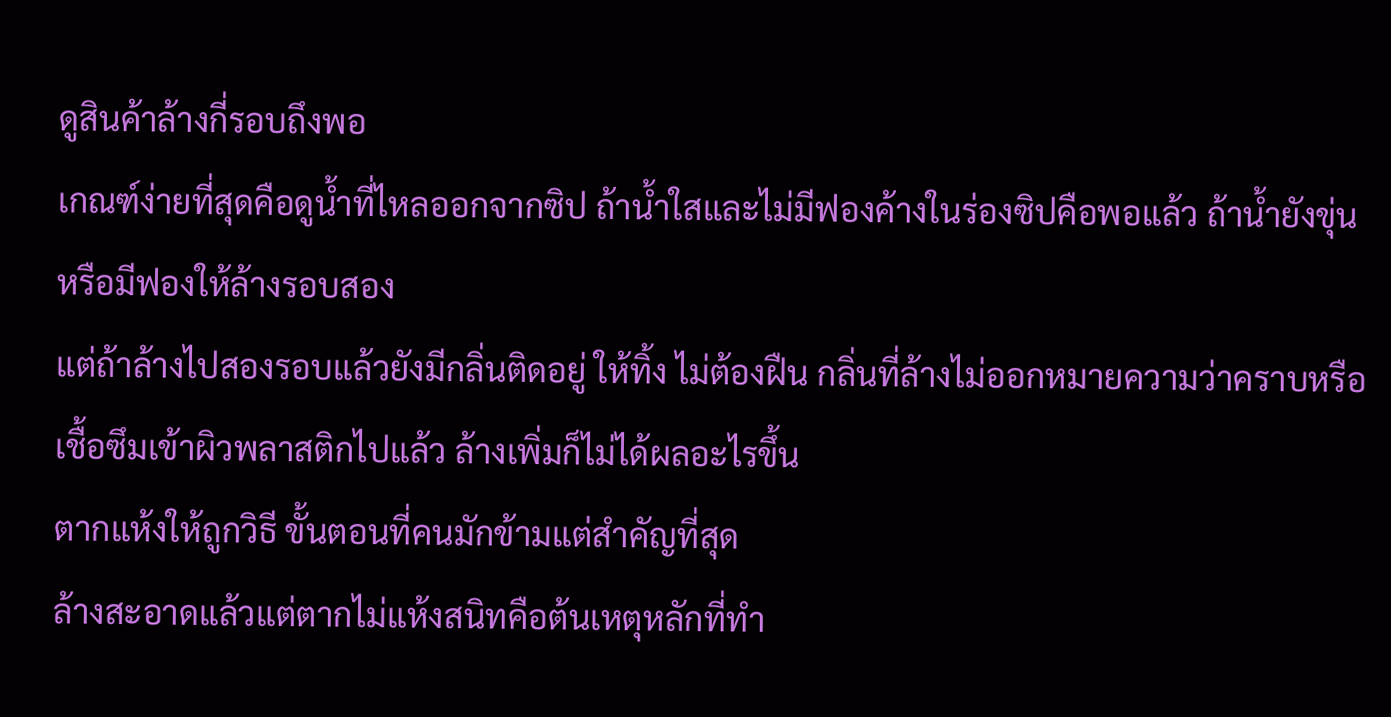ดูสินค้าล้างกี่รอบถึงพอ
เกณฑ์ง่ายที่สุดคือดูน้ำที่ไหลออกจากซิป ถ้าน้ำใสและไม่มีฟองค้างในร่องซิปคือพอแล้ว ถ้าน้ำยังขุ่นหรือมีฟองให้ล้างรอบสอง
แต่ถ้าล้างไปสองรอบแล้วยังมีกลิ่นติดอยู่ ให้ทิ้ง ไม่ต้องฝืน กลิ่นที่ล้างไม่ออกหมายความว่าคราบหรือเชื้อซึมเข้าผิวพลาสติกไปแล้ว ล้างเพิ่มก็ไม่ได้ผลอะไรขึ้น
ตากแห้งให้ถูกวิธี ขั้นตอนที่คนมักข้ามแต่สำคัญที่สุด
ล้างสะอาดแล้วแต่ตากไม่แห้งสนิทคือต้นเหตุหลักที่ทำ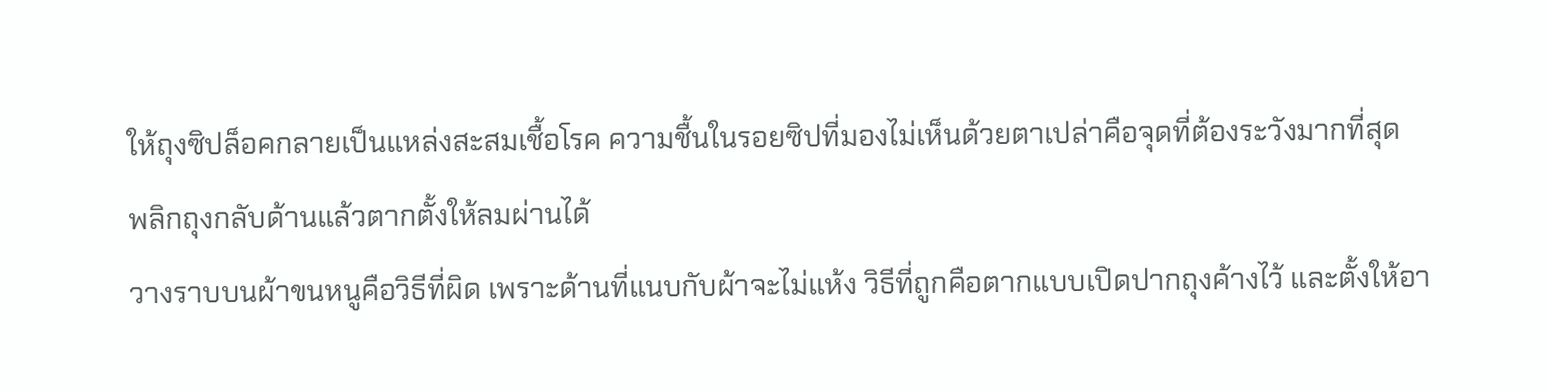ให้ถุงซิปล็อคกลายเป็นแหล่งสะสมเชื้อโรค ความชื้นในรอยซิปที่มองไม่เห็นด้วยตาเปล่าคือจุดที่ต้องระวังมากที่สุด
พลิกถุงกลับด้านแล้วตากตั้งให้ลมผ่านได้
วางราบบนผ้าขนหนูคือวิธีที่ผิด เพราะด้านที่แนบกับผ้าจะไม่แห้ง วิธีที่ถูกคือตากแบบเปิดปากถุงค้างไว้ และตั้งให้อา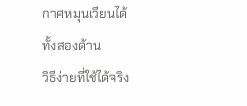กาศหมุนเวียนได้ทั้งสองด้าน
วิธีง่ายที่ใช้ได้จริง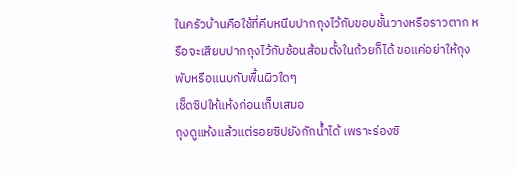ในครัวบ้านคือใช้ที่คีบหนีบปากถุงไว้กับขอบชั้นวางหรือราวตาก หรือจะเสียบปากถุงไว้กับช้อนส้อมตั้งในถ้วยก็ได้ ขอแค่อย่าให้ถุงพับหรือแนบกับพื้นผิวใดๆ
เช็ดซิปให้แห้งก่อนเก็บเสมอ
ถุงดูแห้งแล้วแต่รอยซิปยังกักน้ำได้ เพราะร่องซิ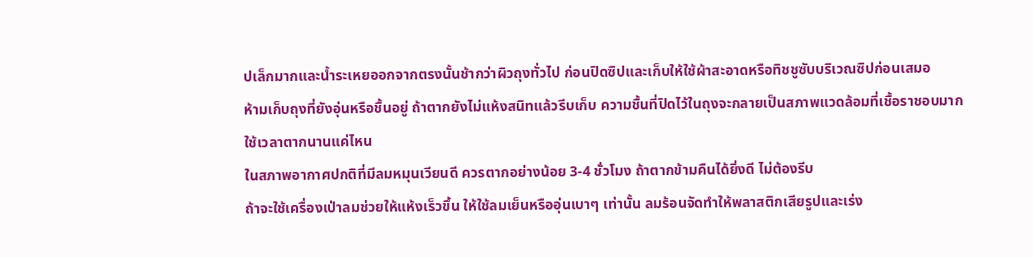ปเล็กมากและน้ำระเหยออกจากตรงนั้นช้ากว่าผิวถุงทั่วไป ก่อนปิดซิปและเก็บให้ใช้ผ้าสะอาดหรือทิชชูซับบริเวณซิปก่อนเสมอ
ห้ามเก็บถุงที่ยังอุ่นหรือชื้นอยู่ ถ้าตากยังไม่แห้งสนิทแล้วรีบเก็บ ความชื้นที่ปิดไว้ในถุงจะกลายเป็นสภาพแวดล้อมที่เชื้อราชอบมาก
ใช้เวลาตากนานแค่ไหน
ในสภาพอากาศปกติที่มีลมหมุนเวียนดี ควรตากอย่างน้อย 3-4 ชั่วโมง ถ้าตากข้ามคืนได้ยิ่งดี ไม่ต้องรีบ
ถ้าจะใช้เครื่องเป่าลมช่วยให้แห้งเร็วขึ้น ให้ใช้ลมเย็นหรืออุ่นเบาๆ เท่านั้น ลมร้อนจัดทำให้พลาสติกเสียรูปและเร่ง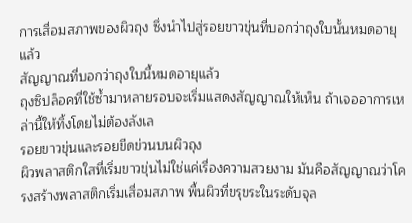การเสื่อมสภาพของผิวถุง ซึ่งนำไปสู่รอยขาวขุ่นที่บอกว่าถุงใบนั้นหมดอายุแล้ว
สัญญาณที่บอกว่าถุงใบนี้หมดอายุแล้ว
ถุงซิปล็อคที่ใช้ซ้ำมาหลายรอบจะเริ่มแสดงสัญญาณให้เห็น ถ้าเจออาการเหล่านี้ให้ทิ้งโดยไม่ต้องลังเล
รอยขาวขุ่นและรอยขีดข่วนบนผิวถุง
ผิวพลาสติกใสที่เริ่มขาวขุ่นไม่ใช่แค่เรื่องความสวยงาม มันคือสัญญาณว่าโครงสร้างพลาสติกเริ่มเสื่อมสภาพ พื้นผิวที่ขรุขระในระดับจุล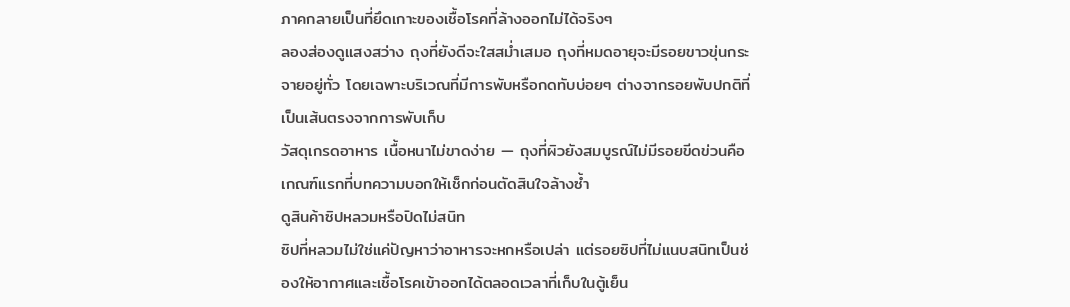ภาคกลายเป็นที่ยึดเกาะของเชื้อโรคที่ล้างออกไม่ได้จริงๆ
ลองส่องดูแสงสว่าง ถุงที่ยังดีจะใสสม่ำเสมอ ถุงที่หมดอายุจะมีรอยขาวขุ่นกระจายอยู่ทั่ว โดยเฉพาะบริเวณที่มีการพับหรือกดทับบ่อยๆ ต่างจากรอยพับปกติที่เป็นเส้นตรงจากการพับเก็บ
วัสดุเกรดอาหาร เนื้อหนาไม่ขาดง่าย — ถุงที่ผิวยังสมบูรณ์ไม่มีรอยขีดข่วนคือเกณฑ์แรกที่บทความบอกให้เช็กก่อนตัดสินใจล้างซ้ำ
ดูสินค้าซิปหลวมหรือปิดไม่สนิท
ซิปที่หลวมไม่ใช่แค่ปัญหาว่าอาหารจะหกหรือเปล่า แต่รอยซิปที่ไม่แนบสนิทเป็นช่องให้อากาศและเชื้อโรคเข้าออกได้ตลอดเวลาที่เก็บในตู้เย็น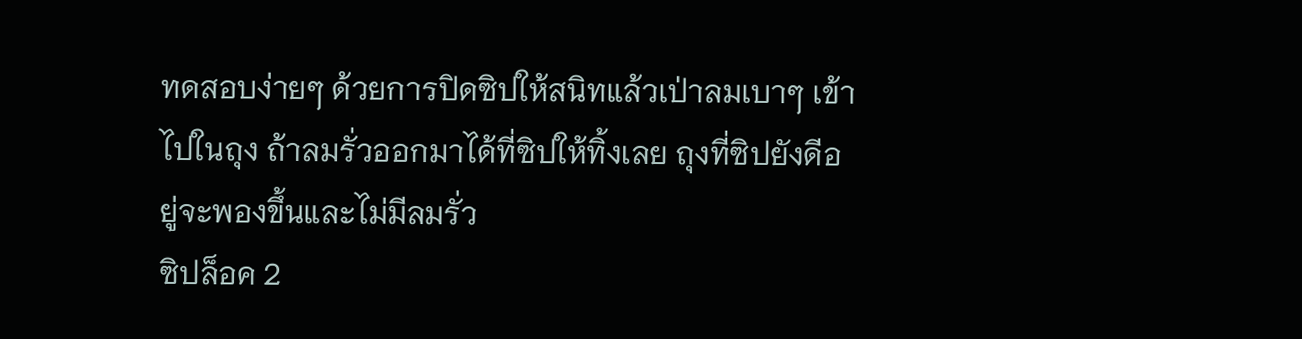ทดสอบง่ายๆ ด้วยการปิดซิปให้สนิทแล้วเป่าลมเบาๆ เข้าไปในถุง ถ้าลมรั่วออกมาได้ที่ซิปให้ทิ้งเลย ถุงที่ซิปยังดีอยู่จะพองขึ้นและไม่มีลมรั่ว
ซิปล็อค 2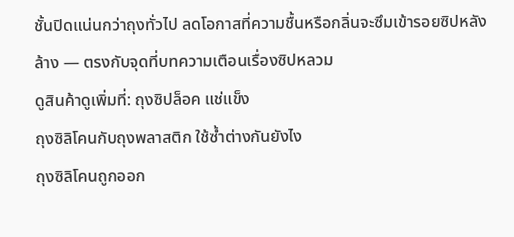ชั้นปิดแน่นกว่าถุงทั่วไป ลดโอกาสที่ความชื้นหรือกลิ่นจะซึมเข้ารอยซิปหลังล้าง — ตรงกับจุดที่บทความเตือนเรื่องซิปหลวม
ดูสินค้าดูเพิ่มที่: ถุงซิปล็อค แช่แข็ง
ถุงซิลิโคนกับถุงพลาสติก ใช้ซ้ำต่างกันยังไง
ถุงซิลิโคนถูกออก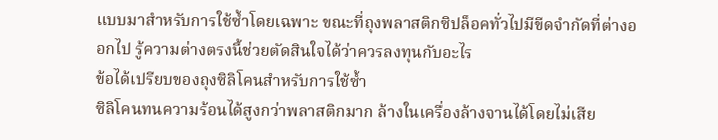แบบมาสำหรับการใช้ซ้ำโดยเฉพาะ ขณะที่ถุงพลาสติกซิปล็อคทั่วไปมีขีดจำกัดที่ต่างออกไป รู้ความต่างตรงนี้ช่วยตัดสินใจได้ว่าควรลงทุนกับอะไร
ข้อได้เปรียบของถุงซิลิโคนสำหรับการใช้ซ้ำ
ซิลิโคนทนความร้อนได้สูงกว่าพลาสติกมาก ล้างในเครื่องล้างจานได้โดยไม่เสีย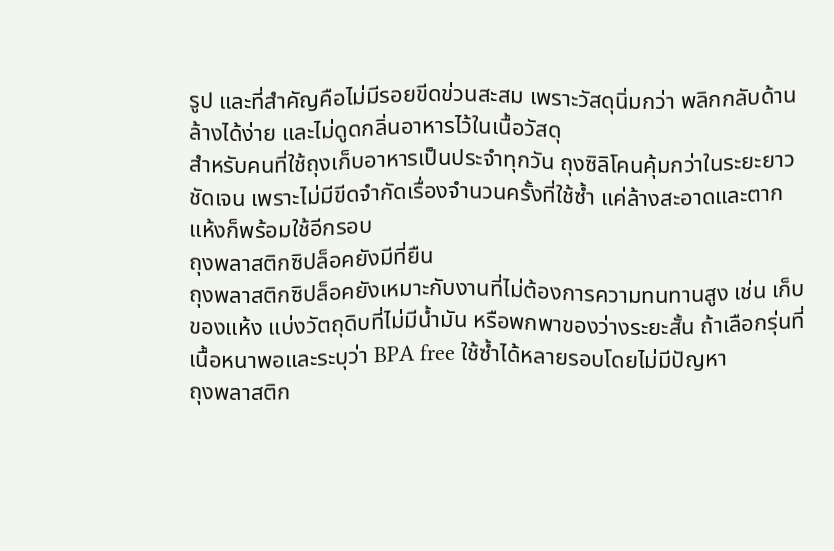รูป และที่สำคัญคือไม่มีรอยขีดข่วนสะสม เพราะวัสดุนิ่มกว่า พลิกกลับด้านล้างได้ง่าย และไม่ดูดกลิ่นอาหารไว้ในเนื้อวัสดุ
สำหรับคนที่ใช้ถุงเก็บอาหารเป็นประจำทุกวัน ถุงซิลิโคนคุ้มกว่าในระยะยาวชัดเจน เพราะไม่มีขีดจำกัดเรื่องจำนวนครั้งที่ใช้ซ้ำ แค่ล้างสะอาดและตากแห้งก็พร้อมใช้อีกรอบ
ถุงพลาสติกซิปล็อคยังมีที่ยืน
ถุงพลาสติกซิปล็อคยังเหมาะกับงานที่ไม่ต้องการความทนทานสูง เช่น เก็บของแห้ง แบ่งวัตถุดิบที่ไม่มีน้ำมัน หรือพกพาของว่างระยะสั้น ถ้าเลือกรุ่นที่เนื้อหนาพอและระบุว่า BPA free ใช้ซ้ำได้หลายรอบโดยไม่มีปัญหา
ถุงพลาสติก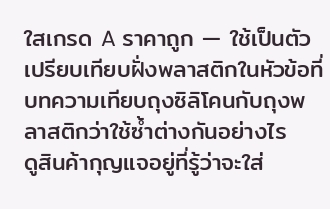ใสเกรด A ราคาถูก — ใช้เป็นตัวเปรียบเทียบฝั่งพลาสติกในหัวข้อที่บทความเทียบถุงซิลิโคนกับถุงพลาสติกว่าใช้ซ้ำต่างกันอย่างไร
ดูสินค้ากุญแจอยู่ที่รู้ว่าจะใส่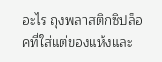อะไร ถุงพลาสติกซิปล็อคที่ใส่แต่ของแห้งและ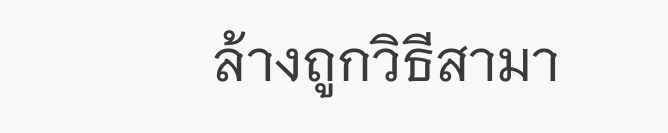ล้างถูกวิธีสามา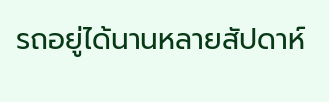รถอยู่ได้นานหลายสัปดาห์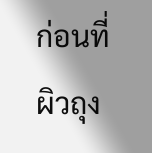ก่อนที่ผิวถุง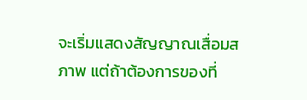จะเริ่มแสดงสัญญาณเสื่อมสภาพ แต่ถ้าต้องการของที่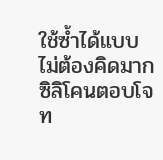ใช้ซ้ำได้แบบไม่ต้องคิดมาก ซิลิโคนตอบโจท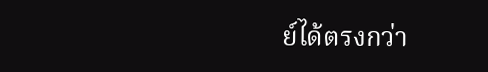ย์ได้ตรงกว่า